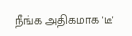நீங்க அதிகமாக 'டீ'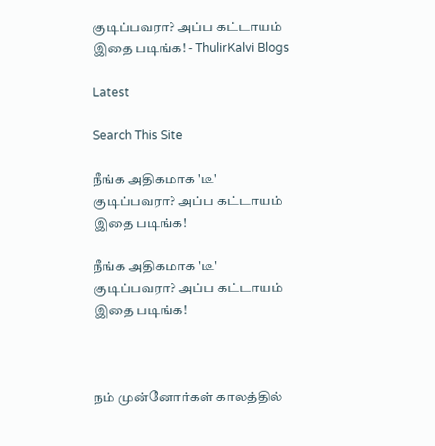குடிப்பவரா? அப்ப கட்டாயம் இதை படிங்க! - ThulirKalvi Blogs

Latest

Search This Site

நீங்க அதிகமாக 'டீ' குடிப்பவரா? அப்ப கட்டாயம் இதை படிங்க!

நீங்க அதிகமாக 'டீ' குடிப்பவரா? அப்ப கட்டாயம் இதை படிங்க!



நம் முன்னோர்கள் காலத்தில்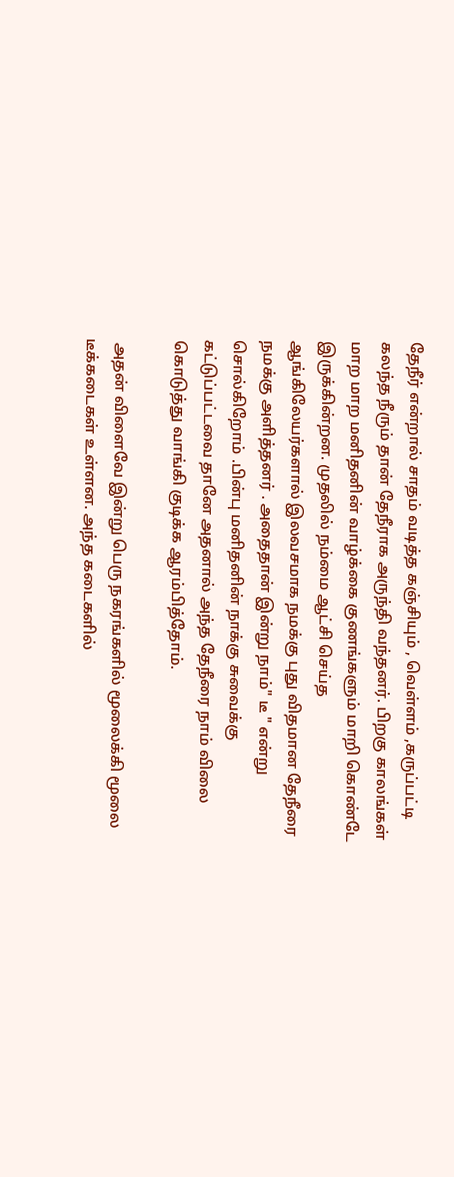தேநீர் என்றால் சாதம் வடித்த கஞ்சியும் , வெள்ளம் ,கருப்பட்டி கலந்த நீரும் தான் தேநீராக அருந்தி வந்தனர். பிறகு காலங்கள் மாற மாற மனிதனின் வாழ்க்கை குணங்களும் மாறி கொண்டே இருக்கின்றன. முதலில் நம்மை ஆட்சி செய்த ஆங்கிலேயர்களால் இலவசமாக நமக்கு புது விதமான தேநீரை நமக்கு அளித்தனர் . அதைதான் இன்று நாம்" டீ " என்று சொல்கிறோம் .பின்பு மனிதனின் நாக்கு சுவைக்கு கட்டுப்பட்டவை தானே அதனால் அந்த தேநீரை நாம் விலை கொடுத்து வாங்கி குடிக்க ஆரம்பித்தோம்.

 அதன் விளைவே இன்று பெரு நகரங்களில் மூலைக்கி மூலை டீக்கடைகள் உள்ளன. அந்த கடைகளில்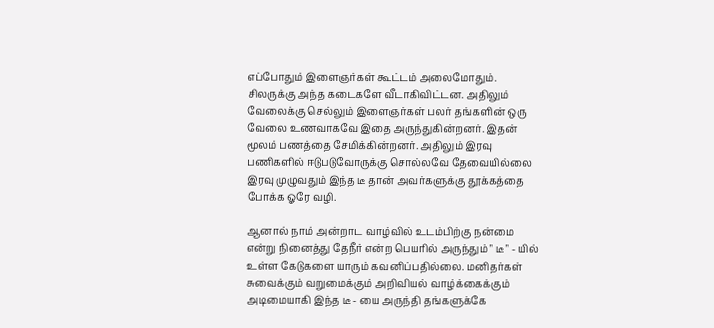எப்போதும் இளைஞர்கள் கூட்டம் அலைமோதும். சிலருக்கு அந்த கடைகளே வீடாகிவிட்டன. அதிலும் வேலைக்கு செல்லும் இளைஞர்கள் பலர் தங்களின் ஒரு வேலை உணவாகவே இதை அருந்துகின்றனர். இதன் மூலம் பணத்தை சேமிக்கின்றனர். அதிலும் இரவு பணிகளில் ஈடுபடுவோருக்கு சொல்லவே தேவையில்லை இரவு முழுவதும் இந்த டீ தான் அவர்களுக்கு தூக்கத்தை போக்க ஓரே வழி.

ஆனால் நாம் அன்றாட வாழ்வில் உடம்பிற்கு நன்மை என்று நினைத்து தேநீர் என்ற பெயரில் அருந்தும் " டீ " - யில் உள்ள கேடுகளை யாரும் கவனிப்பதில்லை. மனிதர்கள் சுவைக்கும் வறுமைக்கும் அறிவியல் வாழ்க்கைக்கும் அடிமையாகி இந்த டீ - யை அருந்தி தங்களுக்கே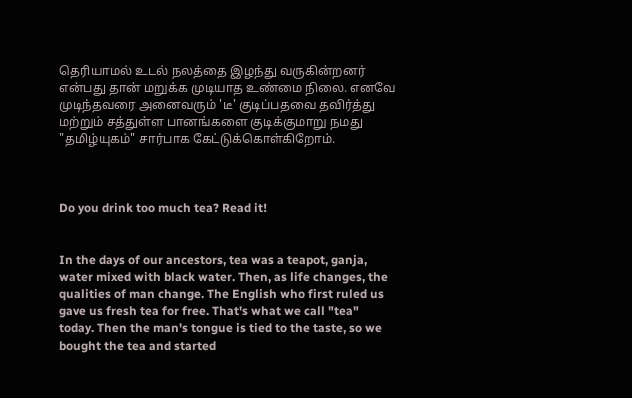தெரியாமல் உடல் நலத்தை இழந்து வருகின்றனர் என்பது தான் மறுக்க முடியாத உண்மை நிலை. எனவே முடிந்தவரை அனைவரும் 'டீ' குடிப்பதவை தவிர்த்து மற்றும் சத்துள்ள பானங்களை குடிக்குமாறு நமது "தமிழ்யுகம்" சார்பாக கேட்டுக்கொள்கிறோம்.



Do you drink too much tea? Read it!


In the days of our ancestors, tea was a teapot, ganja, water mixed with black water. Then, as life changes, the qualities of man change. The English who first ruled us gave us fresh tea for free. That's what we call "tea" today. Then the man's tongue is tied to the taste, so we bought the tea and started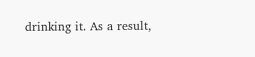drinking it. As a result,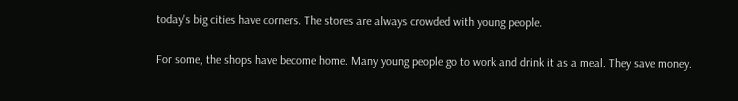today's big cities have corners. The stores are always crowded with young people.

For some, the shops have become home. Many young people go to work and drink it as a meal. They save money.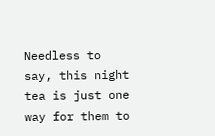Needless to say, this night tea is just one way for them to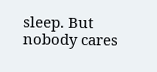sleep. But nobody cares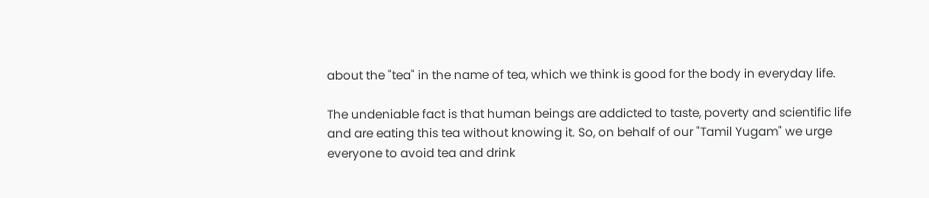about the "tea" in the name of tea, which we think is good for the body in everyday life.

The undeniable fact is that human beings are addicted to taste, poverty and scientific life and are eating this tea without knowing it. So, on behalf of our "Tamil Yugam" we urge everyone to avoid tea and drink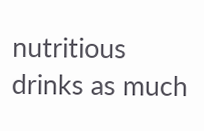nutritious drinks as much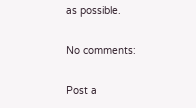as possible.

No comments:

Post a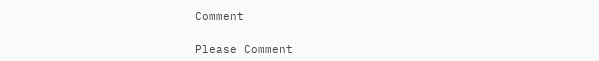Comment

Please Comment